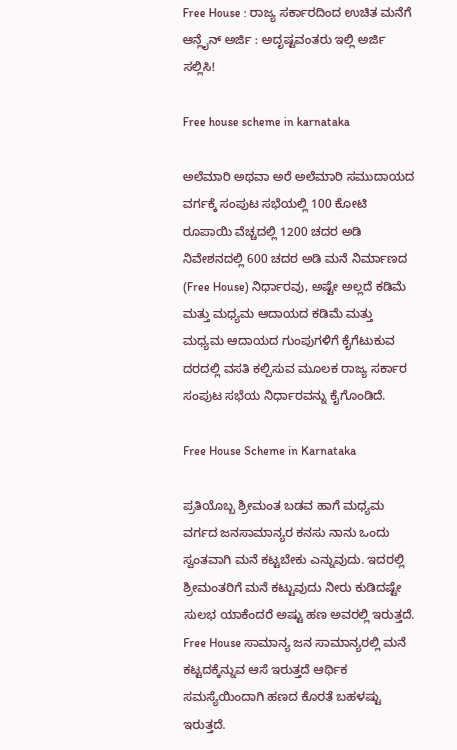Free House : ರಾಜ್ಯ ಸರ್ಕಾರದಿಂದ ಉಚಿತ ಮನೆಗೆ ಆನ್ಲೈನ್ ಅರ್ಜಿ : ಅದೃಷ್ಟವಂತರು ಇಲ್ಲಿ ಅರ್ಜಿ ಸಲ್ಲಿಸಿ!

Free house scheme in karnataka

ಅಲೆಮಾರಿ ಅಥವಾ ಅರೆ ಅಲೆಮಾರಿ ಸಮುದಾಯದ ವರ್ಗಕ್ಕೆ ಸಂಪುಟ ಸಭೆಯಲ್ಲಿ 100 ಕೋಟಿ ರೂಪಾಯಿ ವೆಚ್ಚದಲ್ಲಿ 1200 ಚದರ ಅಡಿ ನಿವೇಶನದಲ್ಲಿ 600 ಚದರ ಅಡಿ ಮನೆ ನಿರ್ಮಾಣದ (Free House) ನಿರ್ಧಾರವು, ಅಷ್ಟೇ ಅಲ್ಲದೆ ಕಡಿಮೆ ಮತ್ತು ಮಧ್ಯಮ ಆದಾಯದ ಕಡಿಮೆ ಮತ್ತು ಮಧ್ಯಮ ಆದಾಯದ ಗುಂಪುಗಳಿಗೆ ಕೈಗೆಟುಕುವ ದರದಲ್ಲಿ ವಸತಿ ಕಲ್ಪಿಸುವ ಮೂಲಕ ರಾಜ್ಯ ಸರ್ಕಾರ ಸಂಪುಟ ಸಭೆಯ ನಿರ್ಧಾರವನ್ನು ಕೈಗೊಂಡಿದೆ.

Free House Scheme in Karnataka

ಪ್ರತಿಯೊಬ್ಬ ಶ್ರೀಮಂತ ಬಡವ ಹಾಗೆ ಮಧ್ಯಮ ವರ್ಗದ ಜನಸಾಮಾನ್ಯರ ಕನಸು ನಾನು ಒಂದು ಸ್ವಂತವಾಗಿ ಮನೆ ಕಟ್ಟಬೇಕು ಎನ್ನುವುದು. ಇದರಲ್ಲಿ ಶ್ರೀಮಂತರಿಗೆ ಮನೆ ಕಟ್ಟುವುದು ನೀರು ಕುಡಿದಷ್ಟೇ ಸುಲಭ ಯಾಕೆಂದರೆ ಅಷ್ಟು ಹಣ ಅವರಲ್ಲಿ ಇರುತ್ತದೆ. Free House ಸಾಮಾನ್ಯ ಜನ ಸಾಮಾನ್ಯರಲ್ಲಿ ಮನೆ ಕಟ್ಟದಕ್ಕೆನ್ನುವ ಆಸೆ ಇರುತ್ತದೆ ಆರ್ಥಿಕ ಸಮಸ್ಯೆಯಿಂದಾಗಿ ಹಣದ ಕೊರತೆ ಬಹಳಷ್ಟು ಇರುತ್ತದೆ.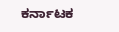ಕರ್ನಾಟಕ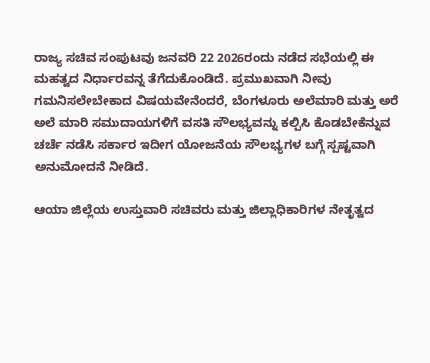ರಾಜ್ಯ ಸಚಿವ ಸಂಪುಟವು ಜನವರಿ 22 2026ರಂದು ನಡೆದ ಸಭೆಯಲ್ಲಿ ಈ ಮಹತ್ವದ ನಿರ್ಧಾರವನ್ನ ತೆಗೆದುಕೊಂಡಿದೆ. ಪ್ರಮುಖವಾಗಿ ನೀವು ಗಮನಿಸಲೇಬೇಕಾದ ವಿಷಯವೇನೆಂದರೆ, ಬೆಂಗಳೂರು ಅಲೆಮಾರಿ ಮತ್ತು ಅರೆ ಅಲೆ ಮಾರಿ ಸಮುದಾಯಗಳಿಗೆ ವಸತಿ ಸೌಲಭ್ಯವನ್ನು ಕಲ್ಪಿಸಿ ಕೊಡಬೇಕೆನ್ನುವ ಚರ್ಚೆ ನಡೆಸಿ ಸರ್ಕಾರ ಇದೀಗ ಯೋಜನೆಯ ಸೌಲಭ್ಯಗಳ ಬಗ್ಗೆ ಸ್ಪಷ್ಟವಾಗಿ ಅನುಮೋದನೆ ನೀಡಿದೆ.

ಆಯಾ ಜಿಲ್ಲೆಯ ಉಸ್ತುವಾರಿ ಸಚಿವರು ಮತ್ತು ಜಿಲ್ಲಾಧಿಕಾರಿಗಳ ನೇತೃತ್ವದ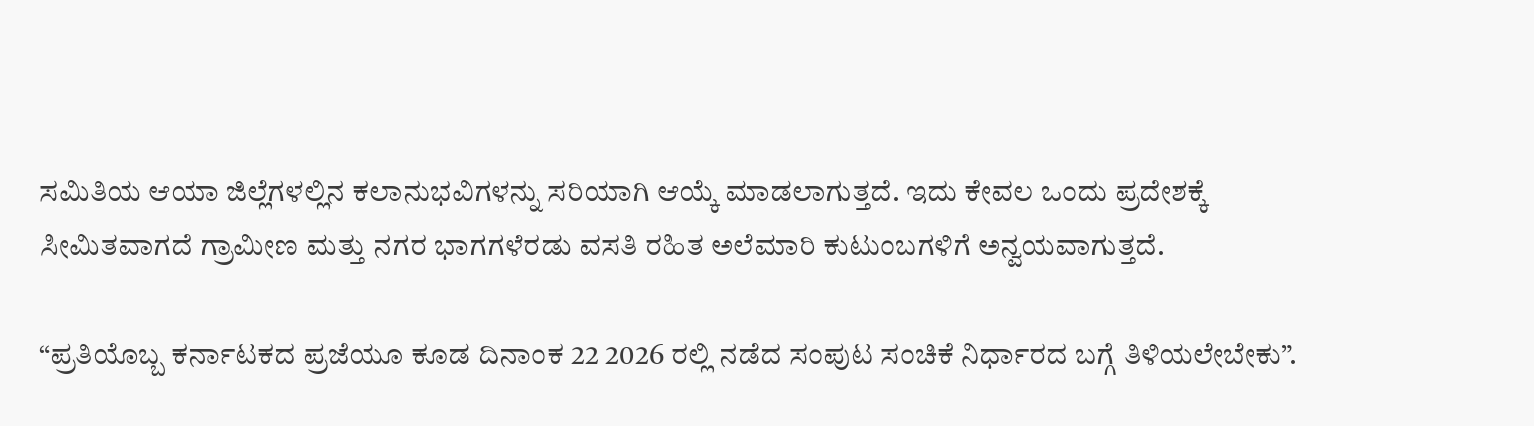ಸಮಿತಿಯ ಆಯಾ ಜಿಲ್ಲೆಗಳಲ್ಲಿನ ಕಲಾನುಭವಿಗಳನ್ನು ಸರಿಯಾಗಿ ಆಯ್ಕೆ ಮಾಡಲಾಗುತ್ತದೆ. ಇದು ಕೇವಲ ಒಂದು ಪ್ರದೇಶಕ್ಕೆ ಸೀಮಿತವಾಗದೆ ಗ್ರಾಮೀಣ ಮತ್ತು ನಗರ ಭಾಗಗಳೆರಡು ವಸತಿ ರಹಿತ ಅಲೆಮಾರಿ ಕುಟುಂಬಗಳಿಗೆ ಅನ್ವಯವಾಗುತ್ತದೆ.

“ಪ್ರತಿಯೊಬ್ಬ ಕರ್ನಾಟಕದ ಪ್ರಜೆಯೂ ಕೂಡ ದಿನಾಂಕ 22 2026 ರಲ್ಲಿ ನಡೆದ ಸಂಪುಟ ಸಂಚಿಕೆ ನಿರ್ಧಾರದ ಬಗ್ಗೆ ತಿಳಿಯಲೇಬೇಕು”.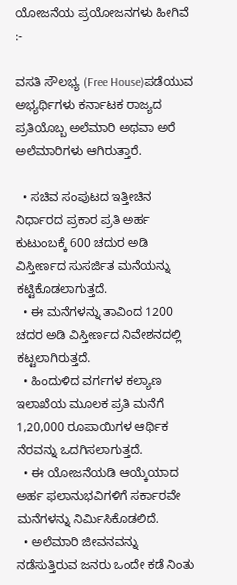ಯೋಜನೆಯ ಪ್ರಯೋಜನಗಳು ಹೀಗಿವೆ :-

ವಸತಿ ಸೌಲಭ್ಯ (Free House)ಪಡೆಯುವ ಅಭ್ಯರ್ಥಿಗಳು ಕರ್ನಾಟಕ ರಾಜ್ಯದ ಪ್ರತಿಯೊಬ್ಬ ಅಲೆಮಾರಿ ಅಥವಾ ಅರೆ ಅಲೆಮಾರಿಗಳು ಆಗಿರುತ್ತಾರೆ.

  • ಸಚಿವ ಸಂಪುಟದ ಇತ್ತೀಚಿನ ನಿರ್ಧಾರದ ಪ್ರಕಾರ ಪ್ರತಿ ಅರ್ಹ ಕುಟುಂಬಕ್ಕೆ 600 ಚದುರ ಅಡಿ ವಿಸ್ತೀರ್ಣದ ಸುಸರ್ಜಿತ ಮನೆಯನ್ನು ಕಟ್ಟಿಕೊಡಲಾಗುತ್ತದೆ.
  • ಈ ಮನೆಗಳನ್ನು ತಾವಿಂದ 1200 ಚದರ ಅಡಿ ವಿಸ್ತೀರ್ಣದ ನಿವೇಶನದಲ್ಲಿ ಕಟ್ಟಲಾಗಿರುತ್ತದೆ.
  • ಹಿಂದುಳಿದ ವರ್ಗಗಳ ಕಲ್ಯಾಣ ಇಲಾಖೆಯ ಮೂಲಕ ಪ್ರತಿ ಮನೆಗೆ 1,20,000 ರೂಪಾಯಿಗಳ ಆರ್ಥಿಕ ನೆರವನ್ನು ಒದಗಿಸಲಾಗುತ್ತದೆ.
  • ಈ ಯೋಜನೆಯಡಿ ಆಯ್ಕೆಯಾದ ಅರ್ಹ ಫಲಾನುಭವಿಗಳಿಗೆ ಸರ್ಕಾರವೇ ಮನೆಗಳನ್ನು ನಿರ್ಮಿಸಿಕೊಡಲಿದೆ.
  • ಅಲೆಮಾರಿ ಜೀವನವನ್ನು ನಡೆಸುತ್ತಿರುವ ಜನರು ಒಂದೇ ಕಡೆ ನಿಂತು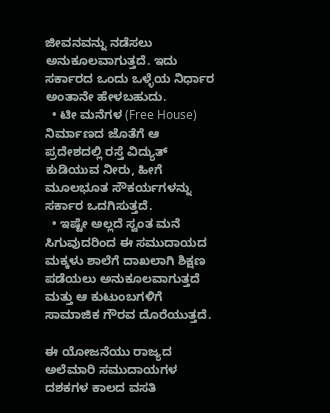ಜೀವನವನ್ನು ನಡೆಸಲು ಅನುಕೂಲವಾಗುತ್ತದೆ. ಇದು ಸರ್ಕಾರದ ಒಂದು ಒಳ್ಳೆಯ ನಿರ್ಧಾರ ಅಂತಾನೇ ಹೇಳಬಹುದು.
  • ಟೀ ಮನೆಗಳ (Free House) ನಿರ್ಮಾಣದ ಜೊತೆಗೆ ಆ ಪ್ರದೇಶದಲ್ಲಿ ರಸ್ತೆ ವಿದ್ಯುತ್ ಕುಡಿಯುವ ನೀರು, ಹೀಗೆ ಮೂಲಭೂತ ಸೌಕರ್ಯಗಳನ್ನು ಸರ್ಕಾರ ಒದಗಿಸುತ್ತದೆ.
  • ಇಷ್ಟೇ ಅಲ್ಲದೆ ಸ್ವಂತ ಮನೆ ಸಿಗುವುದರಿಂದ ಈ ಸಮುದಾಯದ ಮಕ್ಕಳು ಶಾಲೆಗೆ ದಾಖಲಾಗಿ ಶಿಕ್ಷಣ ಪಡೆಯಲು ಅನುಕೂಲವಾಗುತ್ತದೆ ಮತ್ತು ಆ ಕುಟುಂಬಗಳಿಗೆ ಸಾಮಾಜಿಕ ಗೌರವ ದೊರೆಯುತ್ತದೆ.

ಈ ಯೋಜನೆಯು ರಾಜ್ಯದ ಅಲೆಮಾರಿ ಸಮುದಾಯಗಳ ದಶಕಗಳ ಕಾಲದ ವಸತಿ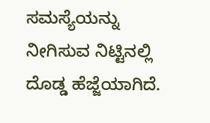ಸಮಸ್ಯೆಯನ್ನು ನೀಗಿಸುವ ನಿಟ್ಟಿನಲ್ಲಿ ದೊಡ್ಡ ಹೆಜ್ಜೆಯಾಗಿದೆ.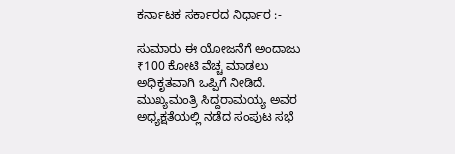ಕರ್ನಾಟಕ ಸರ್ಕಾರದ ನಿರ್ಧಾರ :-

ಸುಮಾರು ಈ ಯೋಜನೆಗೆ ಅಂದಾಜು ₹100 ಕೋಟಿ ವೆಚ್ಚ ಮಾಡಲು ಅಧಿಕೃತವಾಗಿ ಒಪ್ಪಿಗೆ ನೀಡಿದೆ. ಮುಖ್ಯಮಂತ್ರಿ ಸಿದ್ದರಾಮಯ್ಯ ಅವರ ಅಧ್ಯಕ್ಷತೆಯಲ್ಲಿ ನಡೆದ ಸಂಪುಟ ಸಭೆ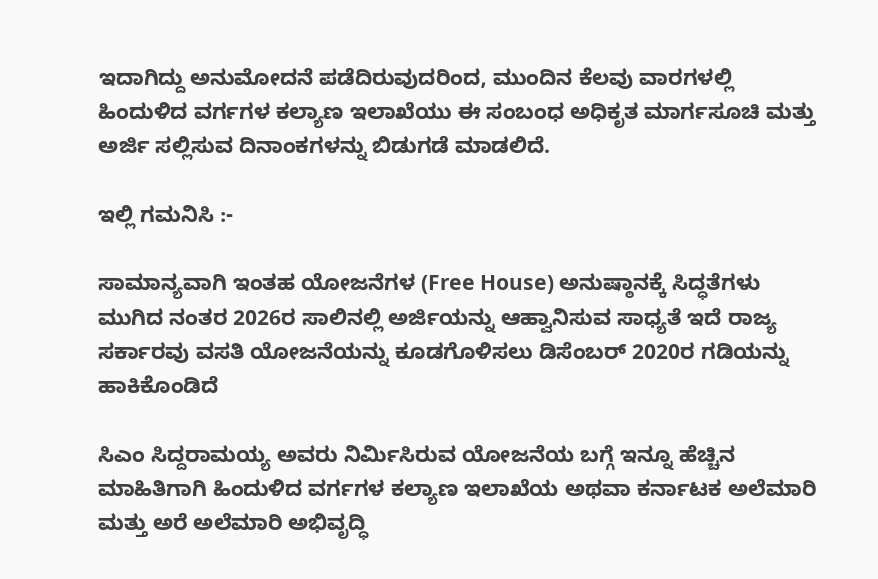ಇದಾಗಿದ್ದು ಅನುಮೋದನೆ ಪಡೆದಿರುವುದರಿಂದ, ಮುಂದಿನ ಕೆಲವು ವಾರಗಳಲ್ಲಿ ಹಿಂದುಳಿದ ವರ್ಗಗಳ ಕಲ್ಯಾಣ ಇಲಾಖೆಯು ಈ ಸಂಬಂಧ ಅಧಿಕೃತ ಮಾರ್ಗಸೂಚಿ ಮತ್ತು ಅರ್ಜಿ ಸಲ್ಲಿಸುವ ದಿನಾಂಕಗಳನ್ನು ಬಿಡುಗಡೆ ಮಾಡಲಿದೆ.

ಇಲ್ಲಿ ಗಮನಿಸಿ :-

ಸಾಮಾನ್ಯವಾಗಿ ಇಂತಹ ಯೋಜನೆಗಳ (Free House) ಅನುಷ್ಠಾನಕ್ಕೆ ಸಿದ್ಧತೆಗಳು ಮುಗಿದ ನಂತರ 2026ರ ಸಾಲಿನಲ್ಲಿ ಅರ್ಜಿಯನ್ನು ಆಹ್ವಾನಿಸುವ ಸಾಧ್ಯತೆ ಇದೆ ರಾಜ್ಯ ಸರ್ಕಾರವು ವಸತಿ ಯೋಜನೆಯನ್ನು ಕೂಡಗೊಳಿಸಲು ಡಿಸೆಂಬರ್ 2020ರ ಗಡಿಯನ್ನು ಹಾಕಿಕೊಂಡಿದೆ

ಸಿಎಂ ಸಿದ್ದರಾಮಯ್ಯ ಅವರು ನಿರ್ಮಿಸಿರುವ ಯೋಜನೆಯ ಬಗ್ಗೆ ಇನ್ನೂ ಹೆಚ್ಚಿನ ಮಾಹಿತಿಗಾಗಿ ಹಿಂದುಳಿದ ವರ್ಗಗಳ ಕಲ್ಯಾಣ ಇಲಾಖೆಯ ಅಥವಾ ಕರ್ನಾಟಕ ಅಲೆಮಾರಿ ಮತ್ತು ಅರೆ ಅಲೆಮಾರಿ ಅಭಿವೃದ್ಧಿ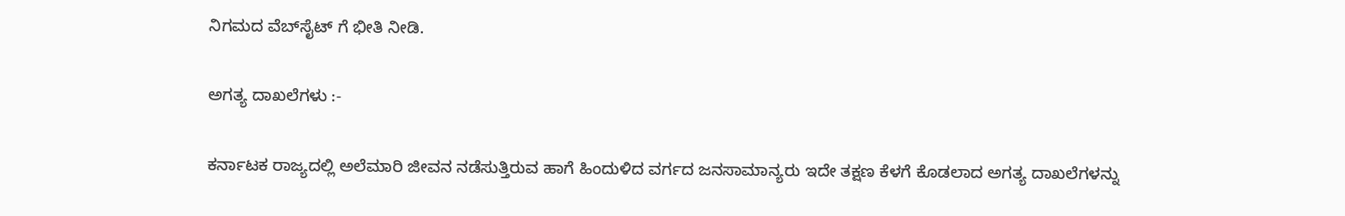ನಿಗಮದ ವೆಬ್‌ಸೈಟ್ ಗೆ ಭೀತಿ ನೀಡಿ.

ಅಗತ್ಯ ದಾಖಲೆಗಳು :-

ಕರ್ನಾಟಕ ರಾಜ್ಯದಲ್ಲಿ ಅಲೆಮಾರಿ ಜೀವನ ನಡೆಸುತ್ತಿರುವ ಹಾಗೆ ಹಿಂದುಳಿದ ವರ್ಗದ ಜನಸಾಮಾನ್ಯರು ಇದೇ ತಕ್ಷಣ ಕೆಳಗೆ ಕೊಡಲಾದ ಅಗತ್ಯ ದಾಖಲೆಗಳನ್ನು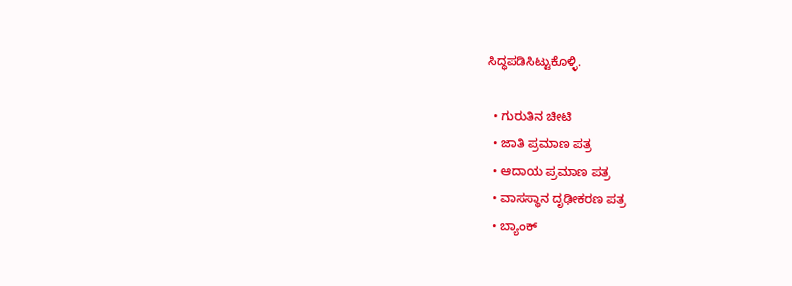ಸಿದ್ಧಪಡಿಸಿಟ್ಟುಕೊಳ್ಳಿ.

  • ಗುರುತಿನ ಚೀಟಿ
  • ಜಾತಿ ಪ್ರಮಾಣ ಪತ್ರ
  • ಆದಾಯ ಪ್ರಮಾಣ ಪತ್ರ
  • ವಾಸಸ್ಥಾನ ದೃಢೀಕರಣ ಪತ್ರ
  • ಬ್ಯಾಂಕ್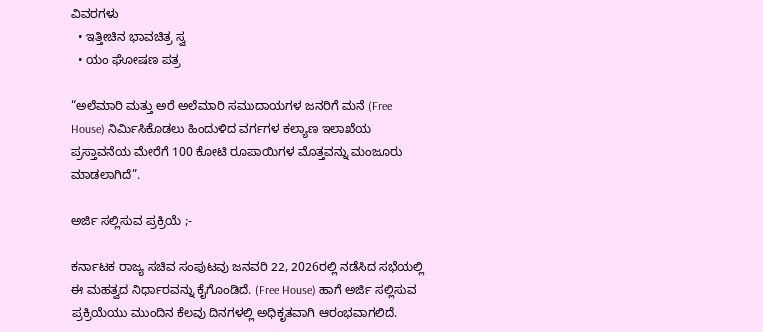ವಿವರಗಳು
  • ಇತ್ತೀಚಿನ ಭಾವಚಿತ್ರ ಸ್ವ
  • ಯಂ ಘೋಷಣ ಪತ್ರ

“ಅಲೆಮಾರಿ ಮತ್ತು ಅರೆ ಅಲೆಮಾರಿ ಸಮುದಾಯಗಳ ಜನರಿಗೆ ಮನೆ (Free House) ನಿರ್ಮಿಸಿಕೊಡಲು ಹಿಂದುಳಿದ ವರ್ಗಗಳ ಕಲ್ಯಾಣ ಇಲಾಖೆಯ ಪ್ರಸ್ತಾವನೆಯ ಮೇರೆಗೆ 100 ಕೋಟಿ ರೂಪಾಯಿಗಳ ಮೊತ್ತವನ್ನು ಮಂಜೂರು ಮಾಡಲಾಗಿದೆ”.

ಅರ್ಜಿ ಸಲ್ಲಿಸುವ ಪ್ರಕ್ರಿಯೆ ;-

ಕರ್ನಾಟಕ ರಾಜ್ಯ ಸಚಿವ ಸಂಪುಟವು ಜನವರಿ 22, 2026ರಲ್ಲಿ ನಡೆಸಿದ ಸಭೆಯಲ್ಲಿ ಈ ಮಹತ್ವದ ನಿರ್ಧಾರವನ್ನು ಕೈಗೊಂಡಿದೆ. (Free House) ಹಾಗೆ ಅರ್ಜಿ ಸಲ್ಲಿಸುವ ಪ್ರಕ್ರಿಯೆಯು ಮುಂದಿನ ಕೆಲವು ದಿನಗಳಲ್ಲಿ ಅಧಿಕೃತವಾಗಿ ಆರಂಭವಾಗಲಿದೆ.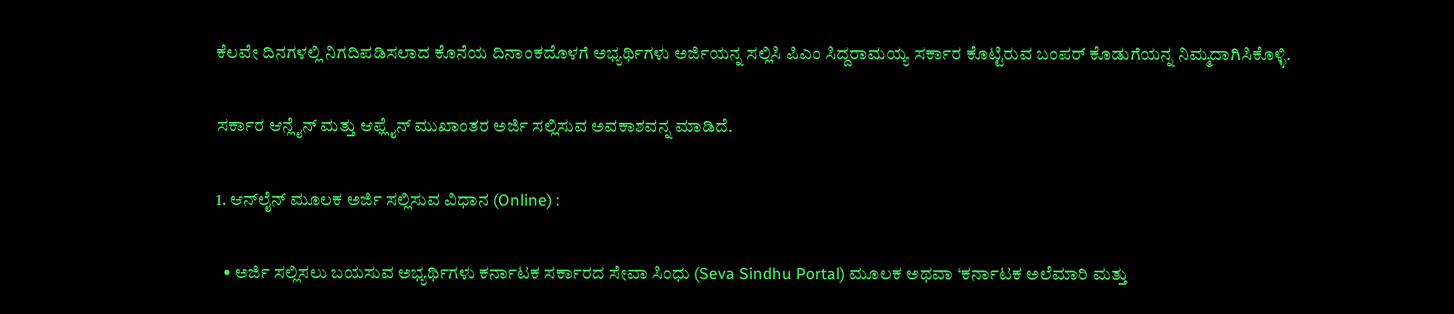ಕೆಲವೇ ದಿನಗಳಲ್ಲಿ ನಿಗದಿಪಡಿಸಲಾದ ಕೊನೆಯ ದಿನಾಂಕದೊಳಗೆ ಅಭ್ಯರ್ಥಿಗಳು ಅರ್ಜಿಯನ್ನ ಸಲ್ಲಿಸಿ ಪಿಎಂ ಸಿದ್ದರಾಮಯ್ಯ ಸರ್ಕಾರ ಕೊಟ್ಟಿರುವ ಬಂಪರ್ ಕೊಡುಗೆಯನ್ನ ನಿಮ್ಮದಾಗಿಸಿಕೊಳ್ಳಿ.

ಸರ್ಕಾರ ಆನ್ಲೈನ್ ಮತ್ತು ಆಫ್ಲೈನ್ ಮುಖಾಂತರ ಅರ್ಜಿ ಸಲ್ಲಿಸುವ ಅವಕಾಶವನ್ನ ಮಾಡಿದೆ.

1. ಆನ್‌ಲೈನ್ ಮೂಲಕ ಅರ್ಜಿ ಸಲ್ಲಿಸುವ ವಿಧಾನ (Online) :

  • ಅರ್ಜಿ ಸಲ್ಲಿಸಲು ಬಯಸುವ ಅಭ್ಯರ್ಥಿಗಳು ಕರ್ನಾಟಕ ಸರ್ಕಾರದ ಸೇವಾ ಸಿಂಧು (Seva Sindhu Portal) ಮೂಲಕ ಅಥವಾ ‘ಕರ್ನಾಟಕ ಅಲೆಮಾರಿ ಮತ್ತು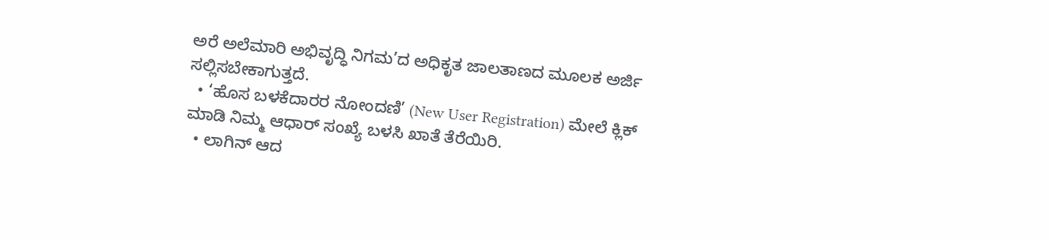ಅರೆ ಅಲೆಮಾರಿ ಅಭಿವೃದ್ಧಿ ನಿಗಮ’ದ ಅಧಿಕೃತ ಜಾಲತಾಣದ ಮೂಲಕ ಅರ್ಜಿ ಸಲ್ಲಿಸಬೇಕಾಗುತ್ತದೆ.
  • ‘ಹೊಸ ಬಳಕೆದಾರರ ನೋಂದಣಿ’ (New User Registration) ಮೇಲೆ ಕ್ಲಿಕ್ ಮಾಡಿ ನಿಮ್ಮ ಆಧಾರ್ ಸಂಖ್ಯೆ ಬಳಸಿ ಖಾತೆ ತೆರೆಯಿರಿ.
  • ಲಾಗಿನ್ ಆದ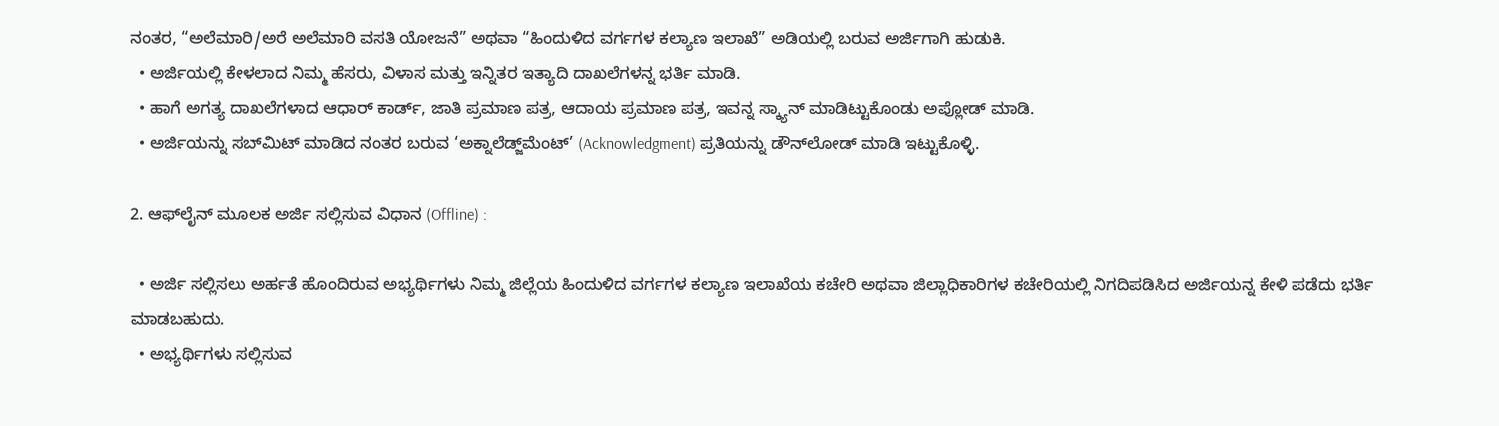ನಂತರ, “ಅಲೆಮಾರಿ/ಅರೆ ಅಲೆಮಾರಿ ವಸತಿ ಯೋಜನೆ” ಅಥವಾ “ಹಿಂದುಳಿದ ವರ್ಗಗಳ ಕಲ್ಯಾಣ ಇಲಾಖೆ” ಅಡಿಯಲ್ಲಿ ಬರುವ ಅರ್ಜಿಗಾಗಿ ಹುಡುಕಿ.
  • ಅರ್ಜಿಯಲ್ಲಿ ಕೇಳಲಾದ ನಿಮ್ಮ ಹೆಸರು, ವಿಳಾಸ ಮತ್ತು ಇನ್ನಿತರ ಇತ್ಯಾದಿ ದಾಖಲೆಗಳನ್ನ ಭರ್ತಿ ಮಾಡಿ.
  • ಹಾಗೆ ಅಗತ್ಯ ದಾಖಲೆಗಳಾದ ಆಧಾರ್ ಕಾರ್ಡ್, ಜಾತಿ ಪ್ರಮಾಣ ಪತ್ರ, ಆದಾಯ ಪ್ರಮಾಣ ಪತ್ರ, ಇವನ್ನ ಸ್ಕ್ಯಾನ್ ಮಾಡಿಟ್ಟುಕೊಂಡು ಅಪ್ಲೋಡ್ ಮಾಡಿ.
  • ಅರ್ಜಿಯನ್ನು ಸಬ್‌ಮಿಟ್ ಮಾಡಿದ ನಂತರ ಬರುವ ‘ಅಕ್ನಾಲೆಡ್ಜ್‌ಮೆಂಟ್’ (Acknowledgment) ಪ್ರತಿಯನ್ನು ಡೌನ್‌ಲೋಡ್ ಮಾಡಿ ಇಟ್ಟುಕೊಳ್ಳಿ.

2. ಆಫ್‌ಲೈನ್ ಮೂಲಕ ಅರ್ಜಿ ಸಲ್ಲಿಸುವ ವಿಧಾನ (Offline) :

  • ಅರ್ಜಿ ಸಲ್ಲಿಸಲು ಅರ್ಹತೆ ಹೊಂದಿರುವ ಅಭ್ಯರ್ಥಿಗಳು ನಿಮ್ಮ ಜಿಲ್ಲೆಯ ಹಿಂದುಳಿದ ವರ್ಗಗಳ ಕಲ್ಯಾಣ ಇಲಾಖೆಯ ಕಚೇರಿ ಅಥವಾ ಜಿಲ್ಲಾಧಿಕಾರಿಗಳ ಕಚೇರಿಯಲ್ಲಿ ನಿಗದಿಪಡಿಸಿದ ಅರ್ಜಿಯನ್ನ ಕೇಳಿ ಪಡೆದು ಭರ್ತಿ ಮಾಡಬಹುದು.
  • ಅಭ್ಯರ್ಥಿಗಳು ಸಲ್ಲಿಸುವ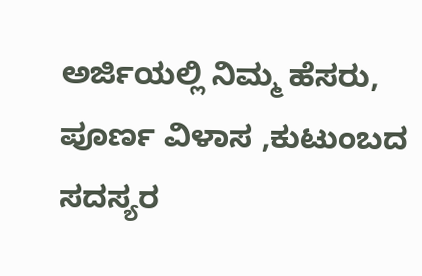ಅರ್ಜಿಯಲ್ಲಿ ನಿಮ್ಮ ಹೆಸರು, ಪೂರ್ಣ ವಿಳಾಸ ,ಕುಟುಂಬದ ಸದಸ್ಯರ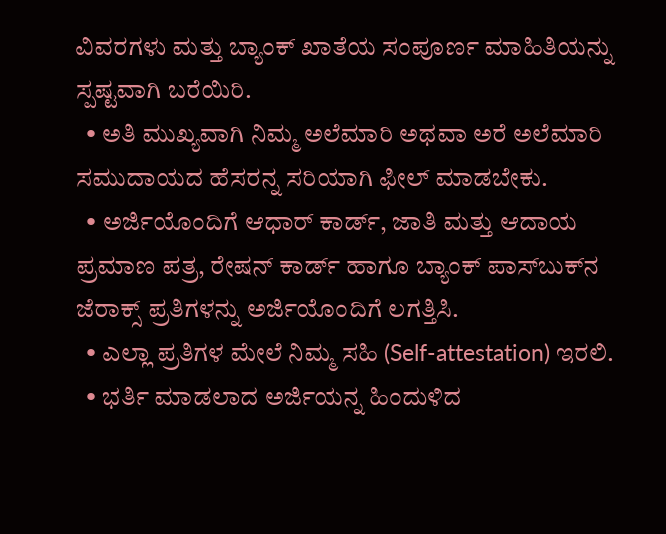ವಿವರಗಳು ಮತ್ತು ಬ್ಯಾಂಕ್ ಖಾತೆಯ ಸಂಪೂರ್ಣ ಮಾಹಿತಿಯನ್ನು ಸ್ಪಷ್ಟವಾಗಿ ಬರೆಯಿರಿ.
  • ಅತಿ ಮುಖ್ಯವಾಗಿ ನಿಮ್ಮ ಅಲೆಮಾರಿ ಅಥವಾ ಅರೆ ಅಲೆಮಾರಿ ಸಮುದಾಯದ ಹೆಸರನ್ನ ಸರಿಯಾಗಿ ಫೀಲ್ ಮಾಡಬೇಕು.
  • ಅರ್ಜಿಯೊಂದಿಗೆ ಆಧಾರ್ ಕಾರ್ಡ್, ಜಾತಿ ಮತ್ತು ಆದಾಯ ಪ್ರಮಾಣ ಪತ್ರ, ರೇಷನ್ ಕಾರ್ಡ್ ಹಾಗೂ ಬ್ಯಾಂಕ್ ಪಾಸ್‌ಬುಕ್‌ನ ಜೆರಾಕ್ಸ್ ಪ್ರತಿಗಳನ್ನು ಅರ್ಜಿಯೊಂದಿಗೆ ಲಗತ್ತಿಸಿ.
  • ಎಲ್ಲಾ ಪ್ರತಿಗಳ ಮೇಲೆ ನಿಮ್ಮ ಸಹಿ (Self-attestation) ಇರಲಿ.
  • ಭರ್ತಿ ಮಾಡಲಾದ ಅರ್ಜಿಯನ್ನ ಹಿಂದುಳಿದ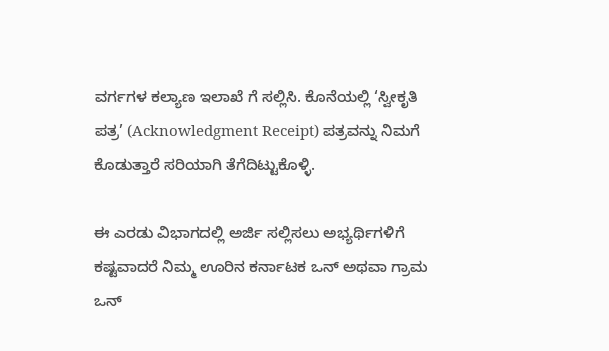ವರ್ಗಗಳ ಕಲ್ಯಾಣ ಇಲಾಖೆ ಗೆ ಸಲ್ಲಿಸಿ. ಕೊನೆಯಲ್ಲಿ ‘ಸ್ವೀಕೃತಿ ಪತ್ರ’ (Acknowledgment Receipt) ಪತ್ರವನ್ನು ನಿಮಗೆ ಕೊಡುತ್ತಾರೆ ಸರಿಯಾಗಿ ತೆಗೆದಿಟ್ಟುಕೊಳ್ಳಿ.

ಈ ಎರಡು ವಿಭಾಗದಲ್ಲಿ ಅರ್ಜಿ ಸಲ್ಲಿಸಲು ಅಭ್ಯರ್ಥಿಗಳಿಗೆ ಕಷ್ಟವಾದರೆ ನಿಮ್ಮ ಊರಿನ ಕರ್ನಾಟಕ ಒನ್ ಅಥವಾ ಗ್ರಾಮ ಒನ್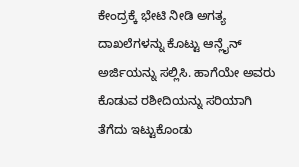ಕೇಂದ್ರಕ್ಕೆ ಭೇಟಿ ನೀಡಿ ಅಗತ್ಯ ದಾಖಲೆಗಳನ್ನು ಕೊಟ್ಟು ಆನ್ಲೈನ್ ಅರ್ಜಿಯನ್ನು ಸಲ್ಲಿಸಿ. ಹಾಗೆಯೇ ಅವರು ಕೊಡುವ ರಶೀದಿಯನ್ನು ಸರಿಯಾಗಿ ತೆಗೆದು ಇಟ್ಟುಕೊಂಡು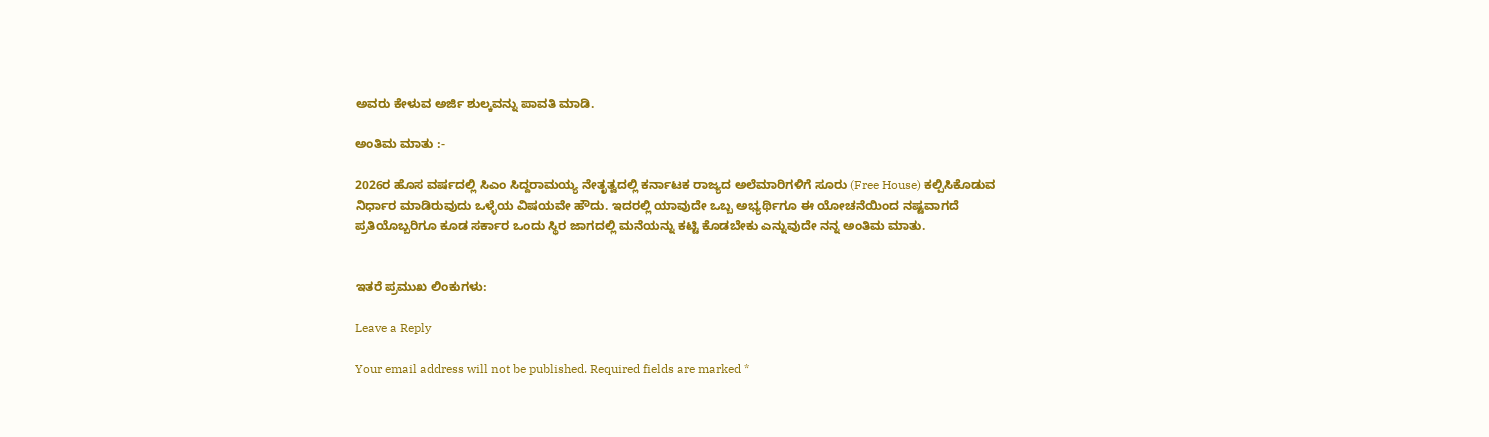ಅವರು ಕೇಳುವ ಅರ್ಜಿ ಶುಲ್ಕವನ್ನು ಪಾವತಿ ಮಾಡಿ.

ಅಂತಿಮ ಮಾತು :-

2026ರ ಹೊಸ ವರ್ಷದಲ್ಲಿ ಸಿಎಂ ಸಿದ್ದರಾಮಯ್ಯ ನೇತೃತ್ವದಲ್ಲಿ ಕರ್ನಾಟಕ ರಾಜ್ಯದ ಅಲೆಮಾರಿಗಳಿಗೆ ಸೂರು (Free House) ಕಲ್ಪಿಸಿಕೊಡುವ ನಿರ್ಧಾರ ಮಾಡಿರುವುದು ಒಳ್ಳೆಯ ವಿಷಯವೇ ಹೌದು. ಇದರಲ್ಲಿ ಯಾವುದೇ ಒಬ್ಬ ಅಭ್ಯರ್ಥಿಗೂ ಈ ಯೋಚನೆಯಿಂದ ನಷ್ಟವಾಗದೆ ಪ್ರತಿಯೊಬ್ಬರಿಗೂ ಕೂಡ ಸರ್ಕಾರ ಒಂದು ಸ್ಥಿರ ಜಾಗದಲ್ಲಿ ಮನೆಯನ್ನು ಕಟ್ಟಿ ಕೊಡಬೇಕು ಎನ್ನುವುದೇ ನನ್ನ ಅಂತಿಮ ಮಾತು.


ಇತರೆ ಪ್ರಮುಖ ಲಿಂಕುಗಳು:

Leave a Reply

Your email address will not be published. Required fields are marked *